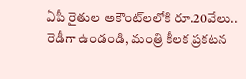ఏపీ రైతుల అకౌంట్‌లలోకి రూ.20వేలు.. రెడీగా ఉండండి, మంత్రి కీలక ప్రకటన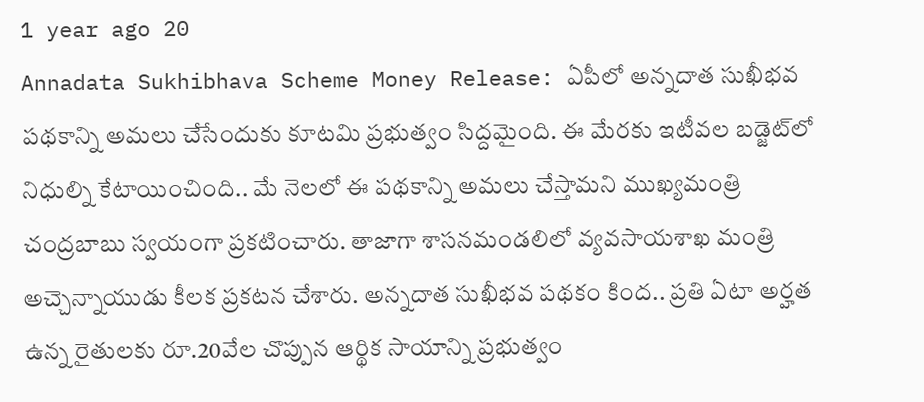1 year ago 20
Annadata Sukhibhava Scheme Money Release: ఏపీలో అన్నదాత సుఖీభవ పథకాన్ని అమలు చేసేందుకు కూటమి ప్రభుత్వం సిద్దమైంది. ఈ మేరకు ఇటీవల బడ్జెట్‌లో నిధుల్ని కేటాయించింది.. మే నెలలో ఈ పథకాన్ని అమలు చేస్తామని ముఖ్యమంత్రి చంద్రబాబు స్వయంగా ప్రకటించారు. తాజాగా శాసనమండలిలో వ్యవసాయశాఖ మంత్రి అచ్చెన్నాయుడు కీలక ప్రకటన చేశారు. అన్నదాత సుఖీభవ పథకం కింద.. ప్రతి ఏటా అర్హత ఉన్న రైతులకు రూ.20వేల చొప్పున ఆర్థిక సాయాన్ని ప్రభుత్వం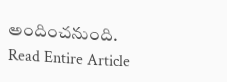అందించనుంది.
Read Entire Article